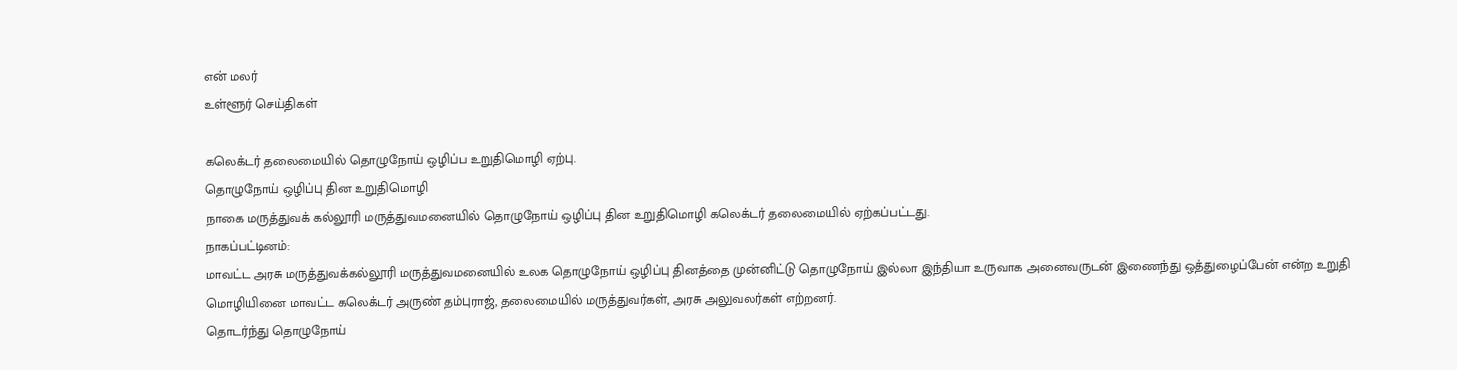என் மலர்
உள்ளூர் செய்திகள்

கலெக்டர் தலைமையில் தொழுநோய் ஒழிப்ப உறுதிமொழி ஏற்பு.
தொழுநோய் ஒழிப்பு தின உறுதிமொழி
நாகை மருத்துவக் கல்லூரி மருத்துவமனையில் தொழுநோய் ஒழிப்பு தின உறுதிமொழி கலெக்டர் தலைமையில் ஏற்கப்பட்டது.
நாகப்பட்டினம்:
மாவட்ட அரசு மருத்துவக்கல்லூரி மருத்துவமனையில் உலக தொழுநோய் ஒழிப்பு தினத்தை முன்னிட்டு தொழுநோய் இல்லா இந்தியா உருவாக அனைவருடன் இணைந்து ஒத்துழைப்பேன் என்ற உறுதி மொழியினை மாவட்ட கலெக்டர் அருண் தம்புராஜ், தலைமையில் மருத்துவர்கள், அரசு அலுவலர்கள் எற்றனர்.
தொடர்ந்து தொழுநோய்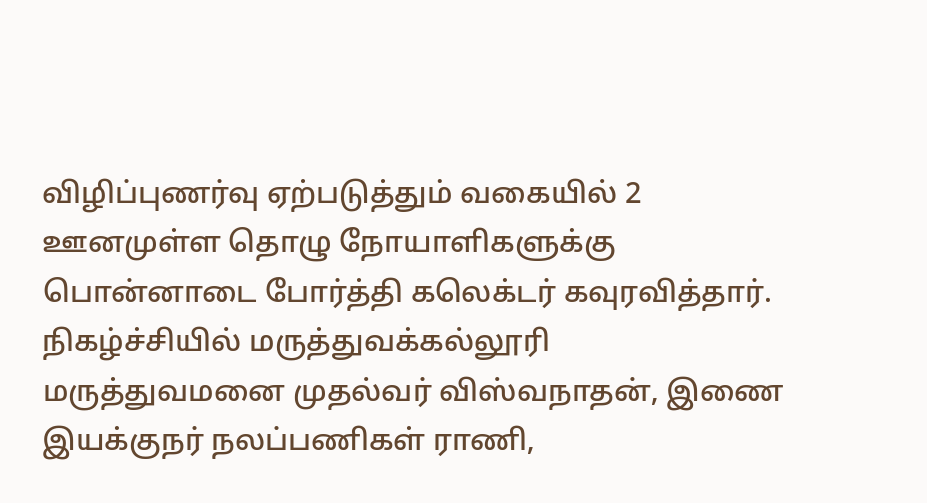விழிப்புணர்வு ஏற்படுத்தும் வகையில் 2 ஊனமுள்ள தொழு நோயாளிகளுக்கு பொன்னாடை போர்த்தி கலெக்டர் கவுரவித்தார்.
நிகழ்ச்சியில் மருத்துவக்கல்லூரி மருத்துவமனை முதல்வர் விஸ்வநாதன், இணை இயக்குநர் நலப்பணிகள் ராணி,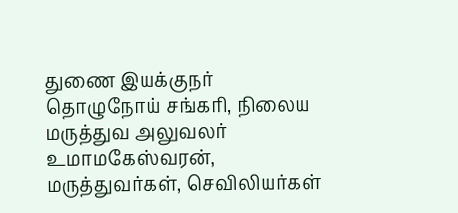துணை இயக்குநர் தொழுநோய் சங்கரி, நிலைய மருத்துவ அலுவலர் உமாமகேஸ்வரன், மருத்துவர்கள், செவிலியர்கள்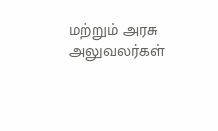மற்றும் அரசு அலுவலர்கள்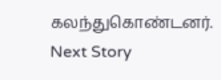கலந்துகொண்டனர்.
Next Story